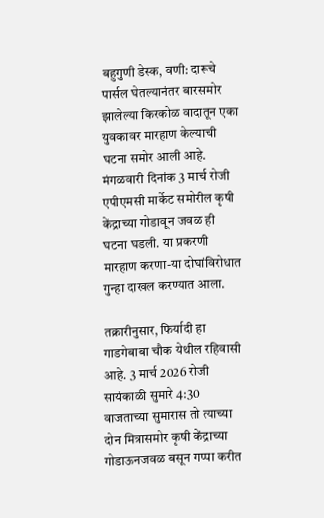बहुगुणी डेस्क, वणी: दारूचे पार्सल घेतल्यानंतर बारसमोर झालेल्या किरकोळ वादातून एका युवकावर मारहाण केल्याची घटना समोर आली आहे. मंगळवारी दिनांक 3 मार्च रोजी एपीएमसी मार्केट समोरील कृषी केंद्राच्या गोडावून जवळ ही घटना घडली. या प्रकरणी मारहाण करणा-या दोघांविरोधात गुन्हा दाखल करण्यात आला.

तक्रारीनुसार, फिर्यादी हा गाडगेबाबा चौक येथील रहिवासी आहे. 3 मार्च 2026 रोजी सायंकाळी सुमारे 4:30 वाजताच्या सुमारास तो त्याच्या दोन मित्रासमोर कृषी केंद्राच्या गोडाऊनजवळ बसून गप्पा करीत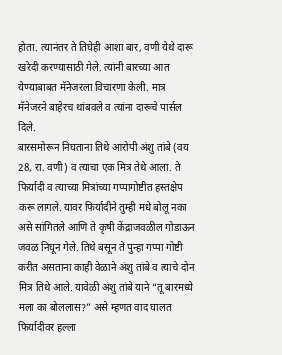होता. त्यानंतर ते तिघेही आशा बार, वणी येथे दारू खरेदी करण्यासाठी गेले. त्यांनी बारच्या आत येण्याबाबत मॅनेजरला विचारणा केली. मात्र मॅनेजरने बाहेरच थांबवले व त्यांना दारूचे पार्सल दिले.
बारसमोरून निघताना तिथे आरोपी अंशु तांबे (वय 28, रा. वणी) व त्याचा एक मित्र तेथे आला. ते फिर्यादी व त्याच्या मित्रांच्या गप्पागोष्टीत हस्तक्षेप करू लागले. यावर फिर्यादीने तुम्ही मधे बोलू नका असे सांगितले आणि ते कृषी केंद्राजवळील गोडाऊन जवळ निघून गेले. तिथे बसून ते पुन्हा गप्पा गोष्टी करीत असताना काही वेळाने अंशु तांबे व त्याचे दोन मित्र तिथे आले. यावेळी अंशु तांबे याने “तू बारमध्ये मला का बोललास?” असे म्हणत वाद घालत फिर्यादीवर हल्ला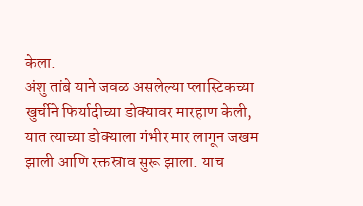केला.
अंशु तांबे याने जवळ असलेल्या प्लास्टिकच्या खुर्चीने फिर्यादीच्या डोक्यावर मारहाण केली, यात त्याच्या डोक्याला गंभीर मार लागून जखम झाली आणि रक्तस्राव सुरू झाला. याच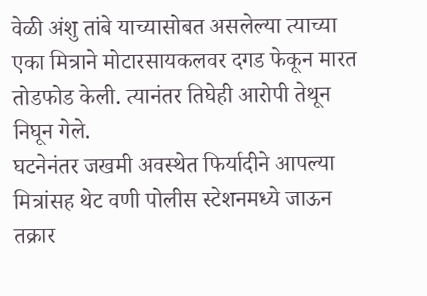वेळी अंशु तांबे याच्यासोबत असलेल्या त्याच्या एका मित्राने मोटारसायकलवर दगड फेकून मारत तोडफोड केली. त्यानंतर तिघेही आरोपी तेथून निघून गेले.
घटनेनंतर जखमी अवस्थेत फिर्यादीने आपल्या मित्रांसह थेट वणी पोलीस स्टेशनमध्ये जाऊन तक्रार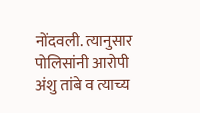नोंदवली. त्यानुसार पोलिसांनी आरोपी अंशु तांबे व त्याच्य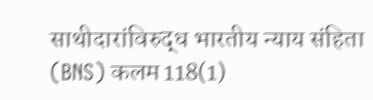साथीदारांविरुद्ध भारतीय न्याय संहिता (BNS) कलम 118(1)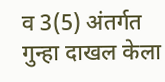व 3(5) अंतर्गत गुन्हा दाखल केला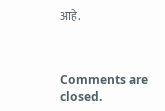आहे.



Comments are closed.